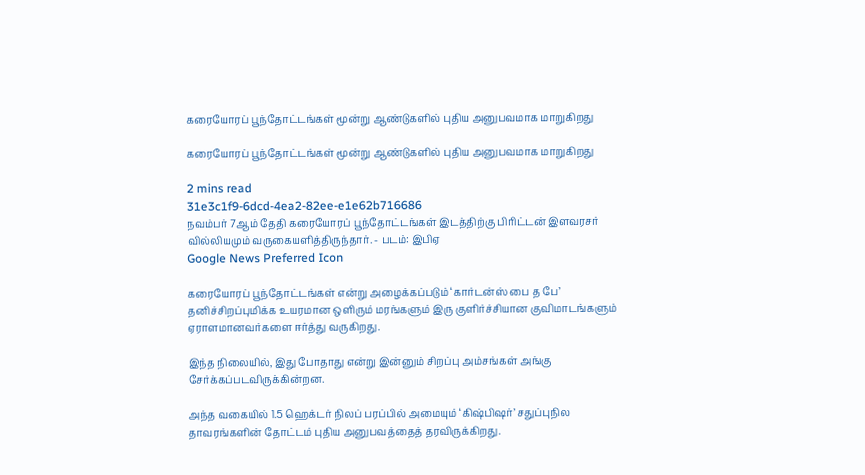கரையோரப் பூந்தோட்டங்கள் மூன்று ஆண்டுகளில் புதிய அனுபவமாக மாறுகிறது

கரையோரப் பூந்தோட்டங்கள் மூன்று ஆண்டுகளில் புதிய அனுபவமாக மாறுகிறது

2 mins read
31e3c1f9-6dcd-4ea2-82ee-e1e62b716686
நவம்பர் 7ஆம் தேதி கரையோரப் பூந்தோட்டங்கள் இடத்திற்கு பிரிட்டன் இளவரசர் வில்லியமும் வருகையளித்திருந்தார். - படம்: இபிஏ
Google News Preferred Icon

கரையோரப் பூந்தோட்டங்கள் என்று அழைக்கப்படும் ‘கார்டன்ஸ் பை த பே’ தனிச்சிறப்புமிக்க உயரமான ஒளிரும் மரங்களும் இரு குளிர்ச்சியான குவிமாடங்களும் ஏராளமானவர்களை ஈர்த்து வருகிறது.

இந்த நிலையில், இது போதாது என்று இன்னும் சிறப்பு அம்சங்கள் அங்கு சேர்க்கப்படவிருக்கின்றன.

அந்த வகையில் 1.5 ஹெக்டர் நிலப் பரப்பில் அமையும் ‘கிஷ்பிஷர்’ சதுப்புநில தாவரங்களின் தோட்டம் புதிய அனுபவத்தைத் தரவிருக்கிறது.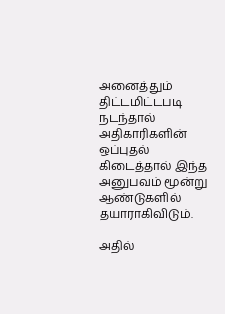அனைத்தும் திட்டமிட்டபடி நடந்தால் அதிகாரிகளின் ஒப்புதல் கிடைத்தால் இந்த அனுபவம் மூன்று ஆண்டுகளில் தயாராகிவிடும்.

அதில்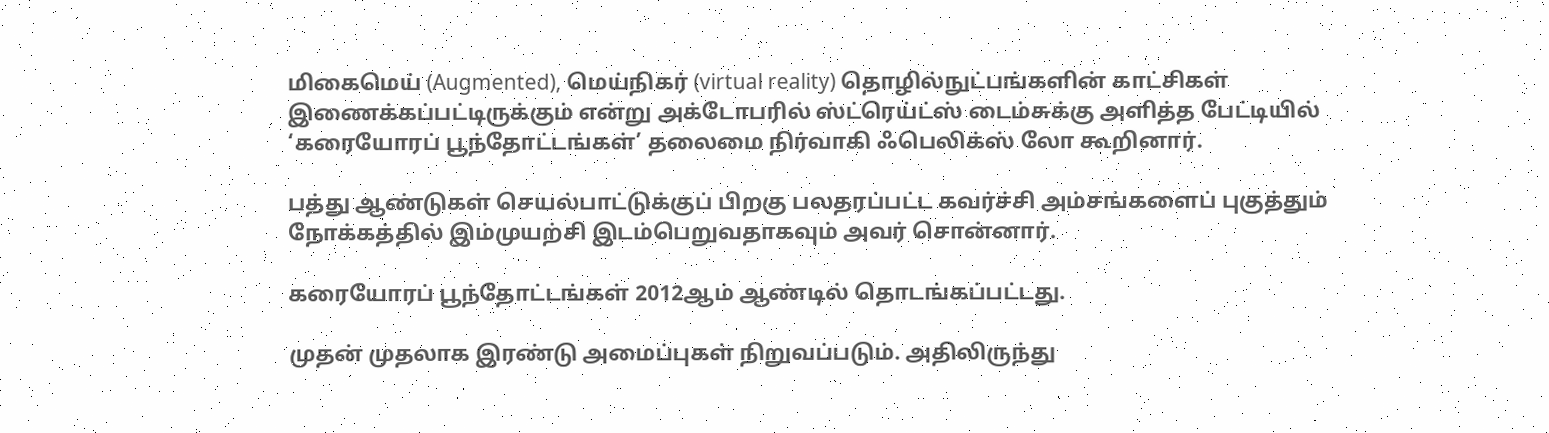மிகைமெய் (Augmented), மெய்நிகர் (virtual reality) தொழில்நுட்பங்களின் காட்சிகள் இணைக்கப்பட்டிருக்கும் என்று அக்டோபரில் ஸ்ட்ரெய்ட்ஸ் டைம்சுக்கு அளித்த பேட்டியில் ‘கரையோரப் பூந்தோட்டங்கள்’ தலைமை நிர்வாகி ஃபெலிக்ஸ் லோ கூறினார்.

பத்து ஆண்டுகள் செயல்பாட்டுக்குப் பிறகு பலதரப்பட்ட கவர்ச்சி அம்சங்களைப் புகுத்தும் நோக்கத்தில் இம்முயற்சி இடம்பெறுவதாகவும் அவர் சொன்னார்.

கரையோரப் பூந்தோட்டங்கள் 2012ஆம் ஆண்டில் தொடங்கப்பட்டது.

முதன் முதலாக இரண்டு அமைப்புகள் நிறுவப்படும். அதிலிருந்து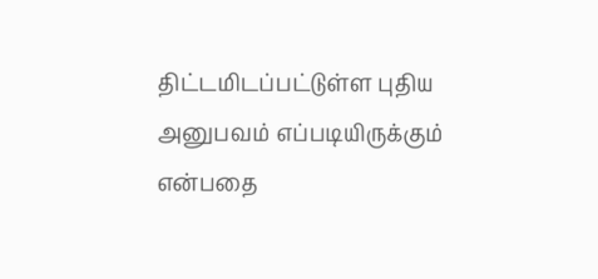திட்டமிடப்பட்டுள்ள புதிய அனுபவம் எப்படியிருக்கும் என்பதை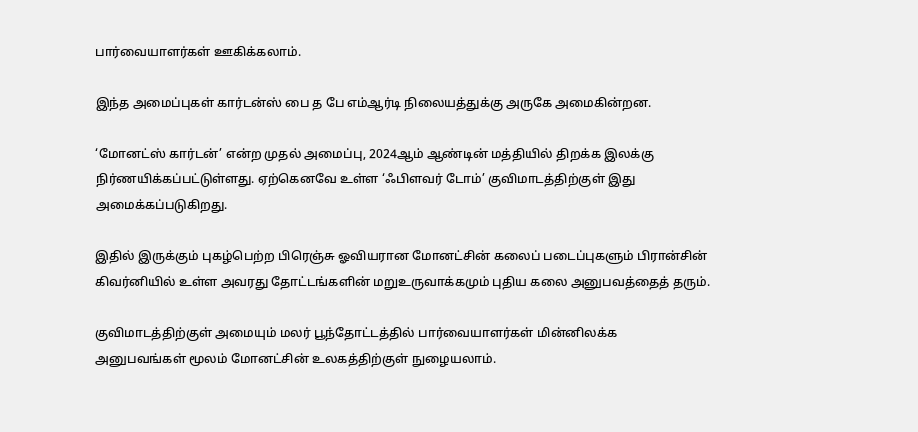பார்வையாளர்கள் ஊகிக்கலாம்.

இந்த அமைப்புகள் கார்டன்ஸ் பை த பே எம்ஆர்டி நிலையத்துக்கு அருகே அமைகின்றன.

‘மோனட்ஸ் கார்டன்’ என்ற முதல் அமைப்பு, 2024ஆம் ஆண்டின் மத்தியில் திறக்க இலக்கு நிர்ணயிக்கப்பட்டுள்ளது. ஏற்கெனவே உள்ள ‘ஃபிளவர் டோம்’ குவிமாடத்திற்குள் இது அமைக்கப்படுகிறது.

இதில் இருக்கும் புகழ்பெற்ற பிரெஞ்சு ஓவியரான மோனட்சின் கலைப் படைப்புகளும் பிரான்சின் கிவர்னியில் உள்ள அவரது தோட்டங்களின் மறுஉருவாக்கமும் புதிய கலை அனுபவத்தைத் தரும்.

குவிமாடத்திற்குள் அமையும் மலர் பூந்தோட்டத்தில் பார்வையாளர்கள் மின்னிலக்க அனுபவங்கள் மூலம் மோனட்சின் உலகத்திற்குள் நுழையலாம்.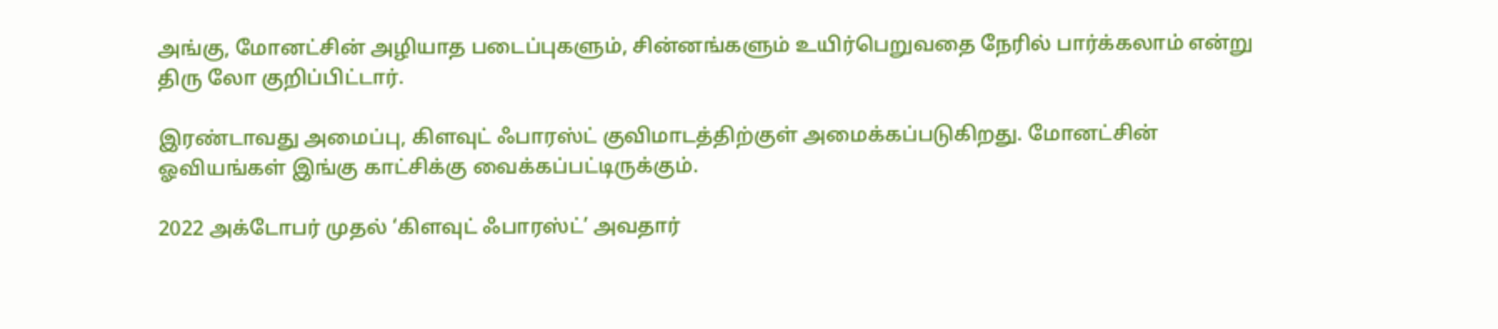அங்கு, மோனட்சின் அழியாத படைப்புகளும், சின்னங்களும் உயிர்பெறுவதை நேரில் பார்க்கலாம் என்று திரு லோ குறிப்பிட்டார்.

இரண்டாவது அமைப்பு, கிளவுட் ஃபாரஸ்ட் குவிமாடத்திற்குள் அமைக்கப்படுகிறது. மோனட்சின் ஓவியங்கள் இங்கு காட்சிக்கு வைக்கப்பட்டிருக்கும்.

2022 அக்டோபர் முதல் ‘கிளவுட் ஃபாரஸ்ட்’ அவதார்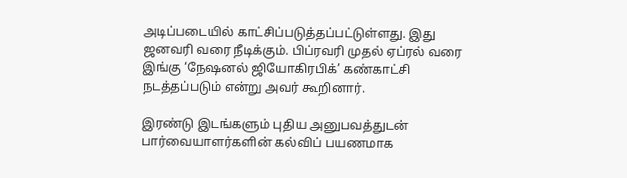அடிப்படையில் காட்சிப்படுத்தப்பட்டுள்ளது. இது ஜனவரி வரை நீடிக்கும். பிப்ரவரி முதல் ஏப்ரல் வரை இங்கு ‘நேஷனல் ஜியோகிரபிக்’ கண்காட்சி நடத்தப்படும் என்று அவர் கூறினார்.

இரண்டு இடங்களும் புதிய அனுபவத்துடன் பார்வையாளர்களின் கல்விப் பயணமாக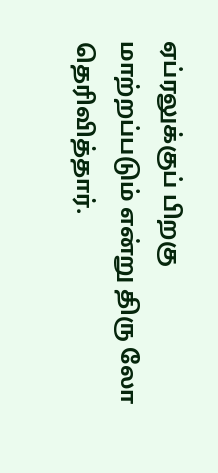ஏப்ரலுக்குப் பிறகு மாற்றப்படும் என்று திரு லோ தெரிவித்தார்.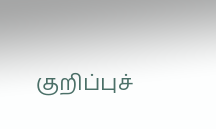குறிப்புச்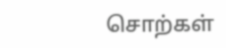சொற்கள்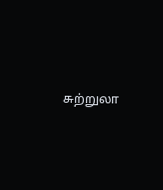சுற்றுலா